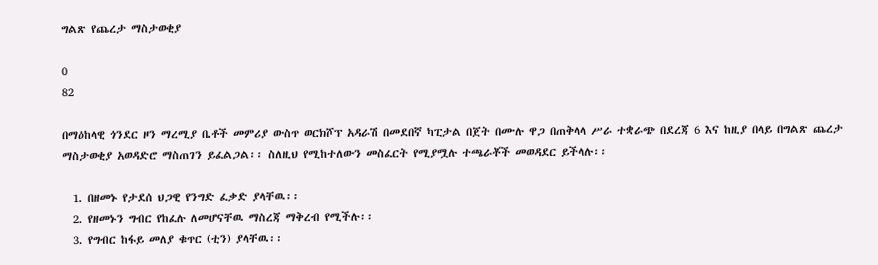ግልጽ የጨረታ ማስታወቂያ

0
82

በማዕከላዊ ጎንደር ዞን ማረሚያ ቤቶች መምሪያ ውስጥ ወርክሾፕ አዳራሽ በመደበኛ ካፒታል በጀት በሙሉ ዋጋ በጠቅላላ ሥራ ተቋራጭ በደረጃ 6 እና ከዚያ በላይ በግልጽ ጨረታ ማስታወቂያ አወዳድሮ ማስጠገን ይፈልጋል፡፡ ስለዚህ የሚከተለውን መስፈርት የሚያሟሉ ተጫራቾች መወዳደር ይችላሉ፡፡

  1. በዘመኑ የታደሰ ህጋዊ የንግድ ፈቃድ ያላቸዉ፡፡
  2. የዘመኑን ግብር የከፈሉ ለመሆናቸዉ ማስረጃ ማቅረብ የሚችሉ፡፡
  3. የግብር ከፋይ መለያ ቁጥር (ቲን) ያላቸዉ፡፡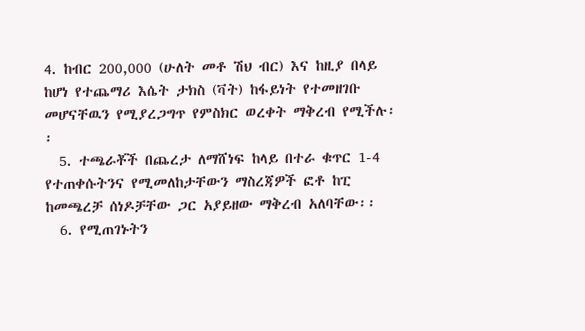4. ከብር 200,000 (ሁለት መቶ ሽህ ብር) እና ከዚያ በላይ ከሆነ የተጨማሪ እሴት ታክስ (ቫት) ከፋይነት የተመዘገቡ መሆናቸዉን የሚያረጋግጥ የምስክር ወረቀት ማቅረብ የሚችሉ፡፡
  5. ተጫራቾች በጨረታ ለማሸነፍ ከላይ በተራ ቁጥር 1-4 የተጠቀሱትንና የሚመለከታቸውን ማስረጃዎች ፎቶ ከፒ ከመጫረቻ ሰነዶቻቸው ጋር አያይዘው ማቅረብ አለባቸው፡፡
  6. የሚጠገኑትን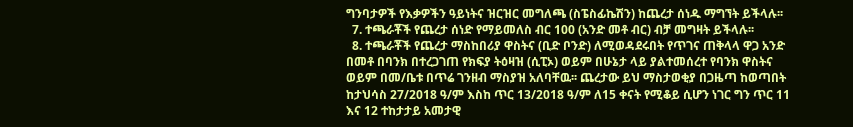ግንባታዎች የእቃዎችን ዓይነትና ዝርዝር መግለጫ (ስፔስፊኬሽን) ከጨረታ ሰነዱ ማግኘት ይችላሉ፡፡
  7. ተጫራቾች የጨረታ ሰነድ የማይመለስ ብር 100 (አንድ መቶ ብር) ብቻ መግዛት ይችላሉ፡፡
  8. ተጫራቾች የጨረታ ማስከበሪያ ዋስትና (ቢድ ቦንድ) ለሚወዳደሩበት የጥገና ጠቅላላ ዋጋ አንድ በመቶ በባንክ በተረጋገጠ የክፍያ ትዕዛዝ (ሲፒኦ) ወይም በሁኔታ ላይ ያልተመሰረተ የባንክ ዋስትና ወይም በመ/ቤቱ በጥሬ ገንዘብ ማስያዝ አለባቸዉ፡፡ ጨረታው ይህ ማስታወቂያ በጋዜጣ ከወጣበት ከታህሳስ 27/2018 ዓ/ም እስከ ጥር 13/2018 ዓ/ም ለ15 ቀናት የሚቆይ ሲሆን ነገር ግን ጥር 11 እና 12 ተከታታይ አመታዊ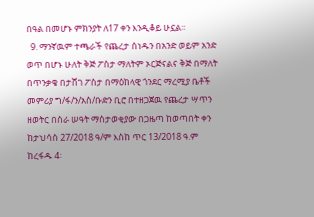በዓል በመሆኑ ምክንያት ለ17 ቀን እንዲቆይ ሁኗል፡፡
  9. ማንኛዉም ተጫራች የጨረታ ሰነዱን በአንድ ወይም አንድ ወጥ በሆኑ ሁለት ቅጅ ፖስታ ማለትም ኦርጅናልና ቅጅ በማለት በጥንቃቄ በታሸገ ፖስታ በማዕከላዊ ጎንደር ማረሚያ ቤቶች መምሪያ ግ/ፋ/ን/አስ/ቡድን ቢሮ በተዘጋጀዉ የጨረታ ሣጥን ዘወትር በስራ ሠዓት ማስታወቂያው በጋዜጣ ከወጣበት ቀን ከታህሳስ 27/2018 ዓ/ም እስከ ጥር 13/2018 ዓ.ም ከረፋዱ 4፡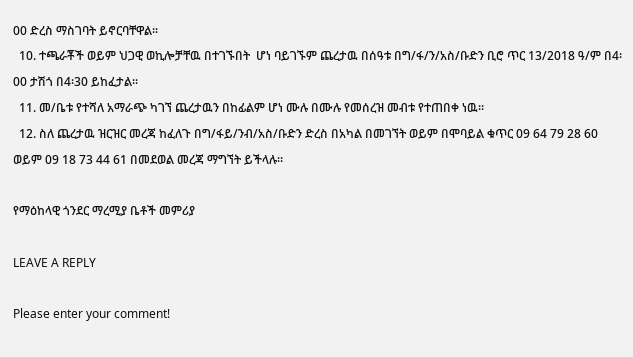00 ድረስ ማስገባት ይኖርባቸዋል፡፡
  10. ተጫራቾች ወይም ህጋዊ ወኪሎቻቸዉ በተገኙበት  ሆነ ባይገኙም ጨረታዉ በሰዓቱ በግ/ፋ/ን/አስ/ቡድን ቢሮ ጥር 13/2018 ዓ/ም በ4፡00 ታሽጎ በ4፡30 ይከፈታል፡፡
  11. መ/ቤቱ የተሻለ አማራጭ ካገኘ ጨረታዉን በከፊልም ሆነ ሙሉ በሙሉ የመሰረዝ መብቱ የተጠበቀ ነዉ፡፡
  12. ስለ ጨረታዉ ዝርዝር መረጃ ከፈለጉ በግ/ፋይ/ንብ/አስ/ቡድን ድረስ በአካል በመገኘት ወይም በሞባይል ቁጥር 09 64 79 28 60 ወይም 09 18 73 44 61 በመደወል መረጃ ማግኘት ይችላሉ፡፡

የማዕከላዊ ጎንደር ማረሚያ ቤቶች መምሪያ

LEAVE A REPLY

Please enter your comment!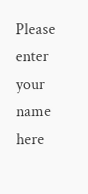Please enter your name here